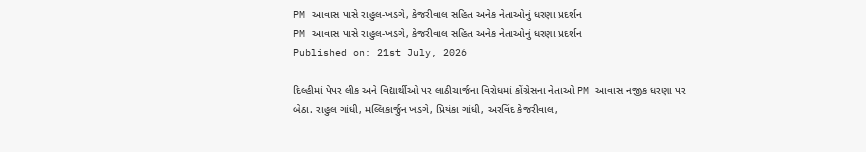PM આવાસ પાસે રાહુલ-ખડગે, કેજરીવાલ સહિત અનેક નેતાઓનું ધરણા પ્રદર્શન
PM આવાસ પાસે રાહુલ-ખડગે, કેજરીવાલ સહિત અનેક નેતાઓનું ધરણા પ્રદર્શન
Published on: 21st July, 2026

દિલ્હીમાં પેપર લીક અને વિદ્યાર્થીઓ પર લાઠીચાર્જના વિરોધમાં કોંગ્રેસના નેતાઓ PM આવાસ નજીક ધરણા પર બેઠા. રાહુલ ગાંધી, મલ્લિકાર્જુન ખડગે, પ્રિયંકા ગાંધી, અરવિંદ કેજરીવાલ,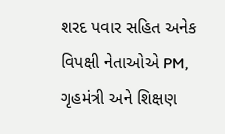શરદ પવાર સહિત અનેક વિપક્ષી નેતાઓએ PM, ગૃહમંત્રી અને શિક્ષણ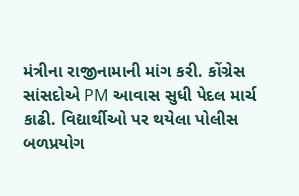મંત્રીના રાજીનામાની માંગ કરી. કોંગ્રેસ સાંસદોએ PM આવાસ સુધી પેદલ માર્ચ કાઢી. વિદ્યાર્થીઓ પર થયેલા પોલીસ બળપ્રયોગ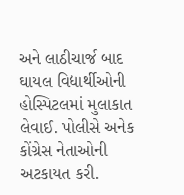અને લાઠીચાર્જ બાદ ઘાયલ વિદ્યાર્થીઓની હોસ્પિટલમાં મુલાકાત લેવાઈ. પોલીસે અનેક કોંગ્રેસ નેતાઓની અટકાયત કરી.